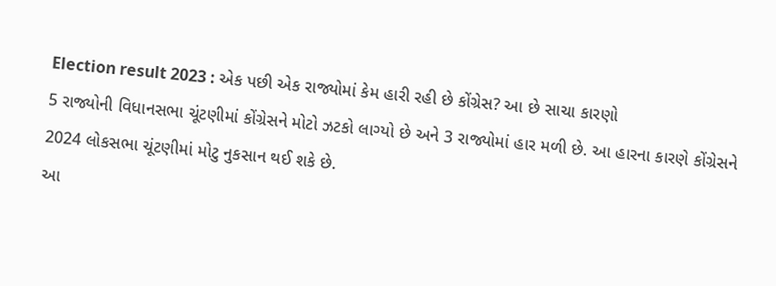Election result 2023 : એક પછી એક રાજ્યોમાં કેમ હારી રહી છે કોંગ્રેસ? આ છે સાચા કારણો
5 રાજ્યોની વિધાનસભા ચૂંટણીમાં કોંગ્રેસને મોટો ઝટકો લાગ્યો છે અને 3 રાજ્યોમાં હાર મળી છે. આ હારના કારણે કોંગ્રેસને 2024 લોકસભા ચૂંટણીમાં મોટુ નુકસાન થઈ શકે છે.
આ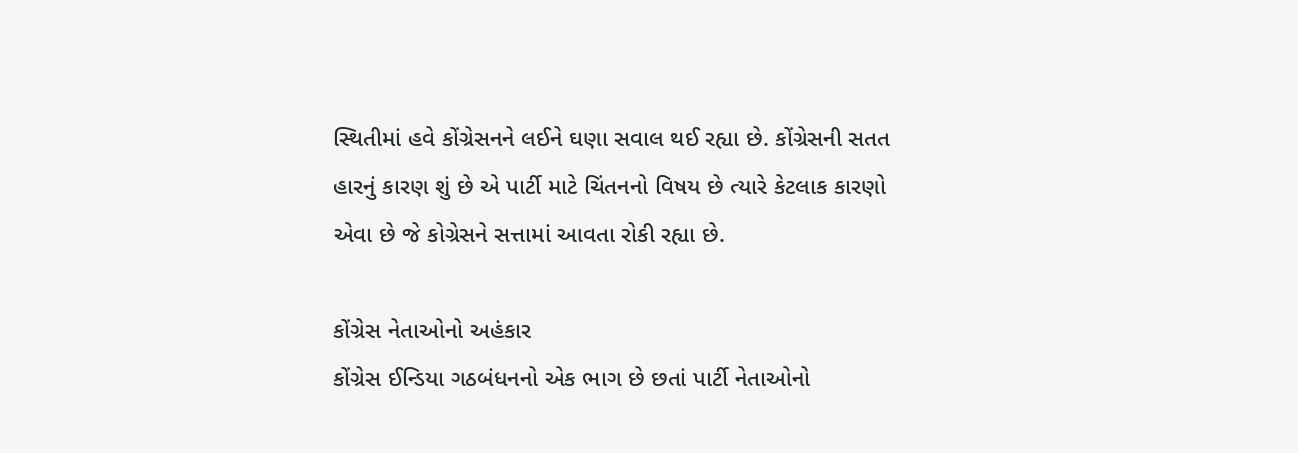સ્થિતીમાં હવે કોંગ્રેસનને લઈને ઘણા સવાલ થઈ રહ્યા છે. કોંગ્રેસની સતત હારનું કારણ શું છે એ પાર્ટી માટે ચિંતનનો વિષય છે ત્યારે કેટલાક કારણો એવા છે જે કોગ્રેસને સત્તામાં આવતા રોકી રહ્યા છે.

કોંગ્રેસ નેતાઓનો અહંકાર
કોંગ્રેસ ઈન્ડિયા ગઠબંધનનો એક ભાગ છે છતાં પાર્ટી નેતાઓનો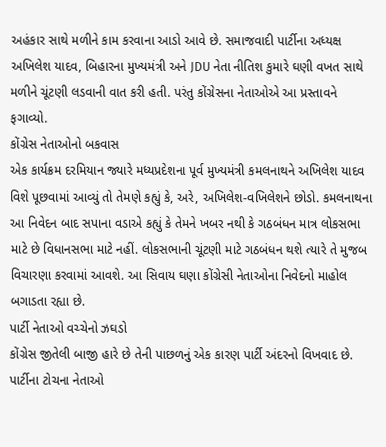અહંકાર સાથે મળીને કામ કરવાના આડો આવે છે. સમાજવાદી પાર્ટીના અધ્યક્ષ અખિલેશ યાદવ, બિહારના મુખ્યમંત્રી અને JDU નેતા નીતિશ કુમારે ઘણી વખત સાથે મળીને ચૂંટણી લડવાની વાત કરી હતી. પરંતુ કોંગ્રેસના નેતાઓએ આ પ્રસ્તાવને ફગાવ્યો.
કોંગ્રેસ નેતાઓનો બકવાસ
એક કાર્યક્રમ દરમિયાન જ્યારે મધ્યપ્રદેશના પૂર્વ મુખ્યમંત્રી કમલનાથને અખિલેશ યાદવ વિશે પૂછવામાં આવ્યું તો તેમણે કહ્યું કે, અરે, અખિલેશ-વખિલેશને છોડો. કમલનાથના આ નિવેદન બાદ સપાના વડાએ કહ્યું કે તેમને ખબર નથી કે ગઠબંધન માત્ર લોકસભા માટે છે વિધાનસભા માટે નહીં. લોકસભાની ચૂંટણી માટે ગઠબંધન થશે ત્યારે તે મુજબ વિચારણા કરવામાં આવશે. આ સિવાય ઘણા કોંગ્રેસી નેતાઓના નિવેદનો માહોલ બગાડતા રહ્યા છે.
પાર્ટી નેતાઓ વચ્ચેનો ઝઘડો
કોંગ્રેસ જીતેલી બાજી હારે છે તેની પાછળનું એક કારણ પાર્ટી અંદરનો વિખવાદ છે. પાર્ટીના ટોચના નેતાઓ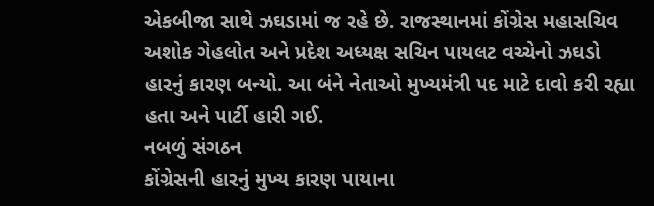એકબીજા સાથે ઝઘડામાં જ રહે છે. રાજસ્થાનમાં કોંગ્રેસ મહાસચિવ અશોક ગેહલોત અને પ્રદેશ અધ્યક્ષ સચિન પાયલટ વચ્ચેનો ઝઘડો હારનું કારણ બન્યો. આ બંને નેતાઓ મુખ્યમંત્રી પદ માટે દાવો કરી રહ્યા હતા અને પાર્ટી હારી ગઈ.
નબળું સંગઠન
કોંગ્રેસની હારનું મુખ્ય કારણ પાયાના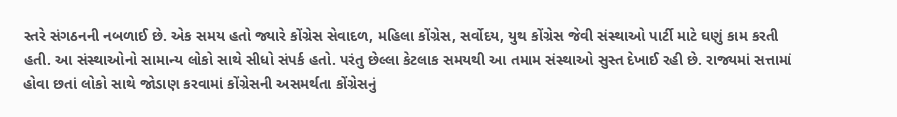સ્તરે સંગઠનની નબળાઈ છે. એક સમય હતો જ્યારે કોંગ્રેસ સેવાદળ, મહિલા કોંગ્રેસ, સર્વોદય, યુથ કોંગ્રેસ જેવી સંસ્થાઓ પાર્ટી માટે ઘણું કામ કરતી હતી. આ સંસ્થાઓનો સામાન્ય લોકો સાથે સીધો સંપર્ક હતો. પરંતુ છેલ્લા કેટલાક સમયથી આ તમામ સંસ્થાઓ સુસ્ત દેખાઈ રહી છે. રાજ્યમાં સત્તામાં હોવા છતાં લોકો સાથે જોડાણ કરવામાં કોંગ્રેસની અસમર્થતા કોંગ્રેસનું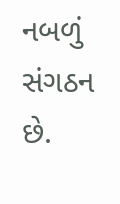નબળું સંગઠન છે.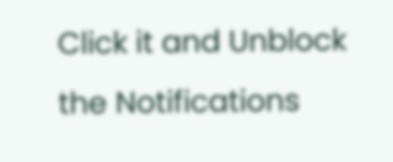Click it and Unblock the Notifications